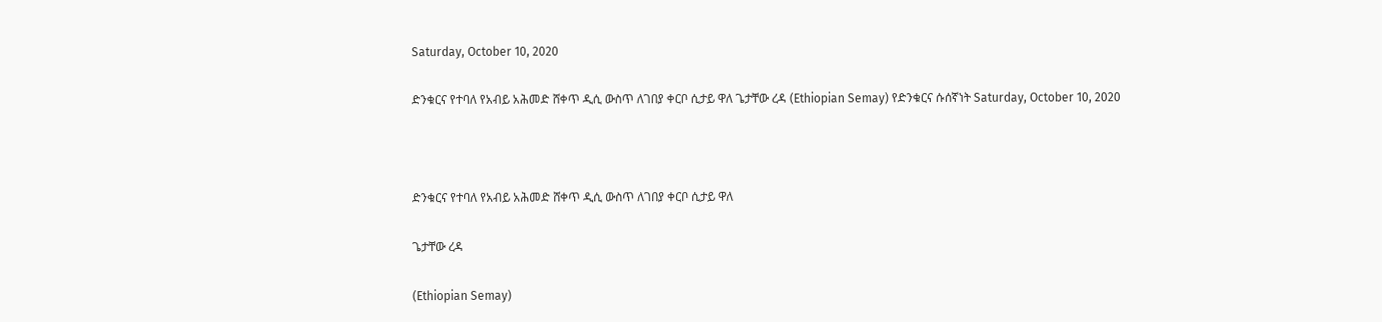Saturday, October 10, 2020

ድንቁርና የተባለ የአብይ አሕመድ ሸቀጥ ዲሲ ውስጥ ለገበያ ቀርቦ ሲታይ ዋለ ጌታቸው ረዳ (Ethiopian Semay) የድንቁርና ሱሰኛነት Saturday, October 10, 2020



ድንቁርና የተባለ የአብይ አሕመድ ሸቀጥ ዲሲ ውስጥ ለገበያ ቀርቦ ሲታይ ዋለ

ጌታቸው ረዳ

(Ethiopian Semay)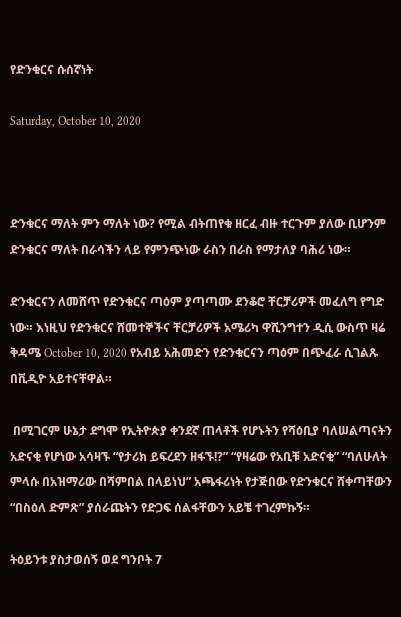የድንቁርና ሱሰኛነት

Saturday, October 10, 2020



ድንቁርና ማለት ምን ማለት ነው? የሚል ብትጠየቁ ዘርፈ ብዙ ተርጉም ያለው ቢሆንም ድንቁርና ማለት በራሳችን ላይ የምንጭነው ራስን በራስ የማታለያ ባሕሪ ነው።

ድንቁርናን ለመሸጥ የድንቁርና ጣዕም ያጣጣሙ ደንቆሮ ቸርቻሪዎች መፈለግ የግድ ነው። እነዚህ የድንቁርና ሸመተኞችና ቸርቻሪዎች አሜሪካ ዋሺንግተን ዲሲ ውስጥ ዛሬ ቅዳሜ October 10, 2020 የአብይ አሕመድን የድንቁርናን ጣዕም በጭፈራ ሲገልጹ  በቪዲዮ አይተናቸዋል።

 በሚገርም ሁኔታ ደግሞ የኢትዮጵያ ቀንደኛ ጠላቶች የሆኑትን የሻዕቢያ ባለሠልጣናትን አድናቂ የሆነው አሳዛኙ “የታሪክ ይፍረደን ዘፋኙ!?” “የዛሬው የአቢቹ አድናቂ” “ባለሁለት ምላሱ በአዝማሪው በሻምበል በላይነህ” አጫፋሪነት የታጅበው የድንቁርና ሸቀጣቸውን “በስዕለ ድምጽ” ያሰራጩትን የድጋፍ ሰልፋቸውን አይቼ ተገረምኩኝ።

ትዕይንቱ ያስታወሰኝ ወደ ግንቦት 7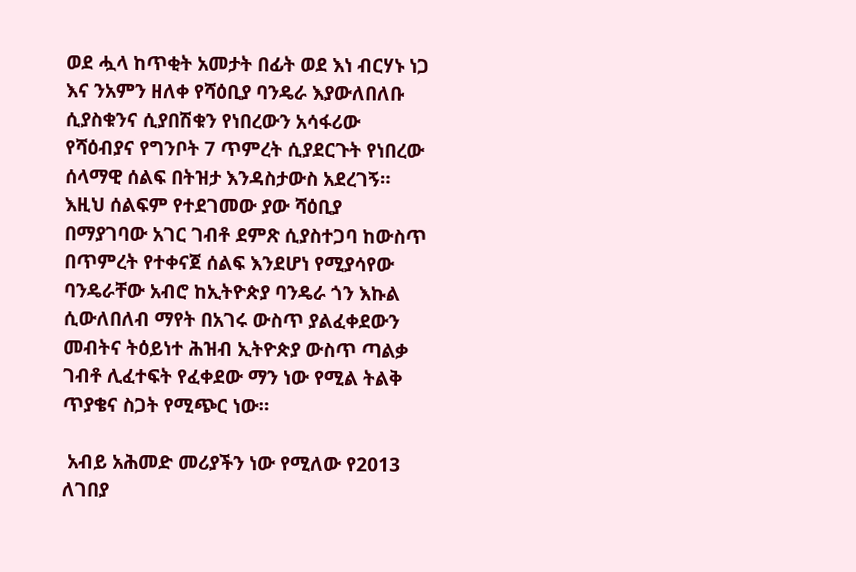ወደ ሗላ ከጥቂት አመታት በፊት ወደ እነ ብርሃኑ ነጋ እና ንአምን ዘለቀ የሻዕቢያ ባንዴራ እያውለበለቡ ሲያስቁንና ሲያበሽቁን የነበረውን አሳፋሪው የሻዕብያና የግንቦት 7 ጥምረት ሲያደርጉት የነበረው ሰላማዊ ሰልፍ በትዝታ እንዳስታውስ አደረገኝ። እዚህ ሰልፍም የተደገመው ያው ሻዕቢያ በማያገባው አገር ገብቶ ደምጽ ሲያስተጋባ ከውስጥ በጥምረት የተቀናጀ ሰልፍ እንደሆነ የሚያሳየው ባንዴራቸው አብሮ ከኢትዮጵያ ባንዴራ ጎን እኩል ሲውለበለብ ማየት በአገሩ ውስጥ ያልፈቀደውን መብትና ትዕይነተ ሕዝብ ኢትዮጵያ ውስጥ ጣልቃ ገብቶ ሊፈተፍት የፈቀደው ማን ነው የሚል ትልቅ ጥያቄና ስጋት የሚጭር ነው።

 አብይ አሕመድ መሪያችን ነው የሚለው የ2013  ለገበያ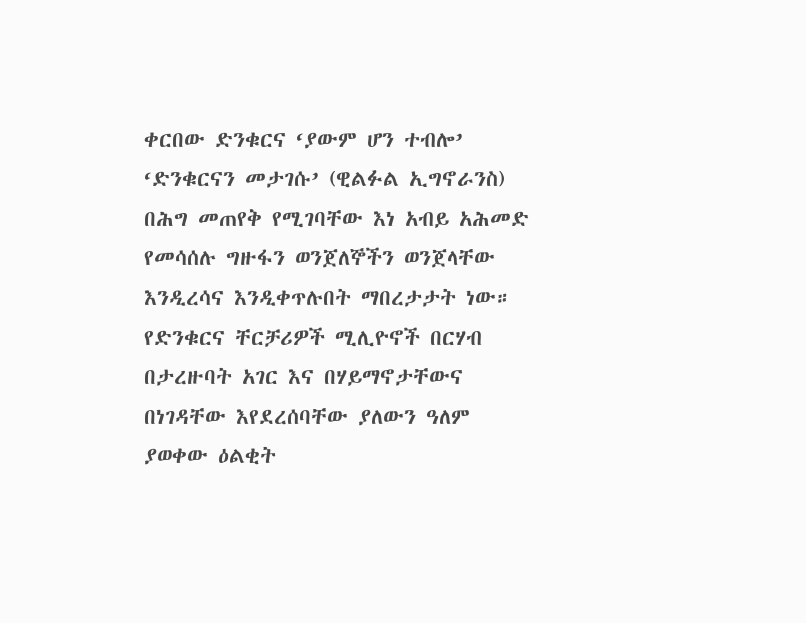ቀርበው ድንቁርና ‘ያውም ሆን ተብሎ’ ‘ድንቁርናን መታገሱ’ (ዊልፉል ኢግኖራንስ) በሕግ መጠየቅ የሚገባቸው እነ አብይ አሕመድ የመሳሰሉ ግዙፋን ወንጀለኞችን ወንጀላቸው እንዲረሳና እንዲቀጥሉበት ማበረታታት ነው። የድንቁርና ቸርቻሪዎች ሚሊዮኖች በርሃብ በታረዙባት አገር እና በሃይማኖታቸውና በነገዳቸው እየደረሰባቸው ያለውን ዓለም ያወቀው ዕልቂት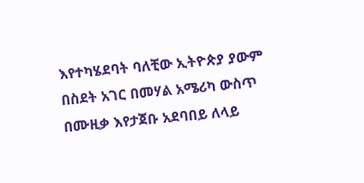እየተካሄደባት ባለቺው ኢትዮጵያ ያውም በስደት አገር በመሃል አሜሪካ ውስጥ በሙዚቃ እየታጀቡ አደባበይ ለላይ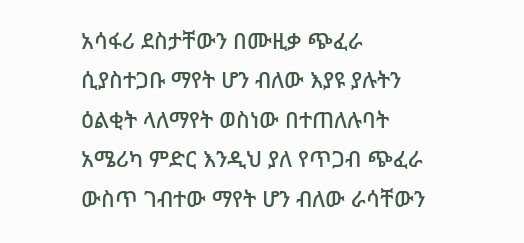አሳፋሪ ደስታቸውን በሙዚቃ ጭፈራ ሲያስተጋቡ ማየት ሆን ብለው እያዩ ያሉትን ዕልቂት ላለማየት ወስነው በተጠለሉባት አሜሪካ ምድር እንዲህ ያለ የጥጋብ ጭፈራ ውስጥ ገብተው ማየት ሆን ብለው ራሳቸውን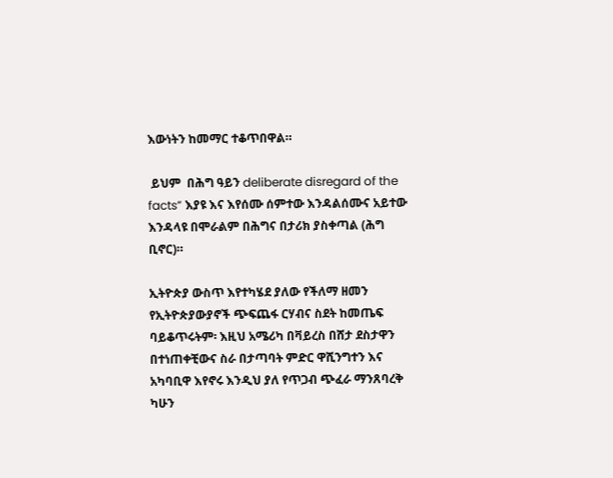እውነትን ከመማር ተቆጥበዋል።

 ይህም  በሕግ ዓይን deliberate disregard of the facts” እያዩ እና እየሰሙ ሰምተው እንዳልሰሙና አይተው እንዳላዩ በሞራልም በሕግና በታሪክ ያስቀጣል (ሕግ ቢኖር)።

ኢትዮጵያ ውስጥ እየተካሄደ ያለው የችለማ ዘመን የኢትዮጵያውያኖች ጭፍጨፋ ርሃብና ስደት ከመጤፍ ባይቆጥሩትም፡ እዚህ አሜሪካ በቫይረስ በሸታ ደስታዋን በተነጠቀቺውና ስራ በታጣባት ምድር ዋሺንግተን እና አካባቢዋ እየኖሩ እንዲህ ያለ የጥጋብ ጭፈራ ማንጸባረቅ ካሁን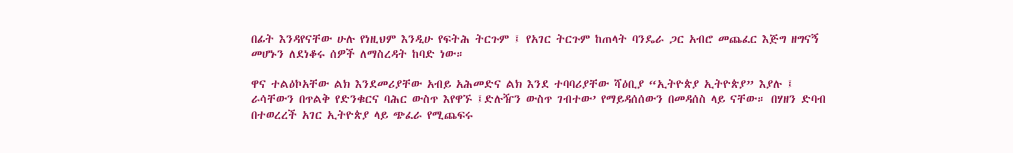በፊት እንዳየናቸው ሁሉ የነዚህም እንዲሁ የፍትሕ ትርጉም ፤ የአገር ትርጉም ከጠላት ባንዴራ ጋር አብሮ መጨፈር እጅግ ዘግናኝ መሆኑን ለደነቆሩ ሰዎች ለማስረዳት ከባድ ነው።

ዋና ተልዕኮአቸው ልክ እንደመሪያቸው አብይ አሕመድና ልክ እንደ ተባባሪያቸው ሻዕቢያ “ኢትዮጵያ ኢትዮጵያ” እያሉ ፤ ራሳቸውን በጥልቅ የድንቁርና ባሕር ውስጥ እየዋኙ ፤ድሉዥን ውስጥ ገብተው’ የማይዳሰሰውን በመዳሰስ ላይ ናቸው። በሃዘን ድባብ በተወረረች አገር ኢትዮጵያ ላይ ጭፈራ የሚጨፍሩ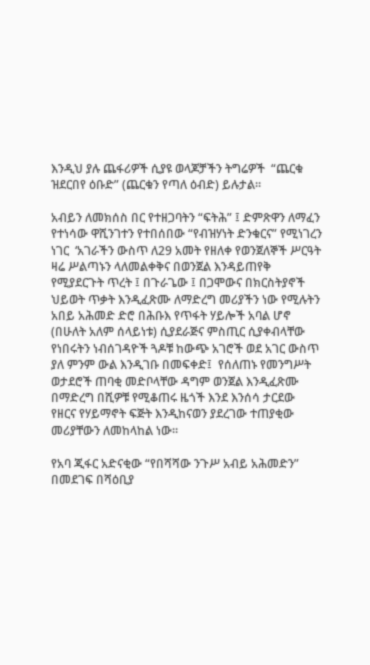እንዲህ ያሉ ጨፋሪዎች ሲያዩ ወላጆቻችን ትግሬዎች  “ጨርቁ ዝደርበየ ዕቡድ” (ጨርቁን የጣለ ዕብድ) ይሉታል።

አብይን ለመክሰስ በር የተዘጋባትን “ፍትሕ” ፤ ድምጽዋን ለማፈን የተነሳው ዋሺንገተን የተበሰበው “የብዝሃነት ድንቁርና” የሚነገረን ነገር  ‘አገራችን ውስጥ ለ29 አመት የዘለቀ የወንጀለኞች ሥርዓት ዛሬ ሥልጣኑን ላለመልቀቅና በወንጀል እንዳይጠየቅ የሚያደርጉት ጥረት ፤ በጉራጌው ፤ በጋሞውና በክርስትያኖች ህይወት ጥቃት እንዲፈጽሙ ለማድረግ መሪያችን ነው የሚሉትን አበይ አሕመድ ድሮ በሕቡእ የጥፋት ሃይሎች አባል ሆኖ (በሁለት አለም ሰላይነቱ) ሲያደራጅና ምስጢር ሲያቀብላቸው የነበሩትን ነብሰገዳዮች ጓዶቹ ከውጭ አገሮች ወደ አገር ውስጥ ያለ ምንም ውል እንዲገቡ በመፍቀድ፤  የሰለጠኑ የመንግሥት ወታደሮች ጠባቂ መድቦላቸው ዳግም ወንጀል እንዲፈጽሙ በማድረግ በሺዎቹ የሚቆጠሩ ዜጎች እንደ እንሰሳ ታርደው የዘርና የሃይማኖት ፍጅት እንዲከናወን ያደረገው ተጠያቂው መሪያቸውን ለመከላከል ነው።

የአባ ጂፋር አድናቂው “የበሻሻው ንጉሥ አብይ አሕመድን” በመደገፍ በሻዕቢያ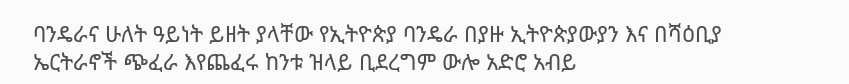ባንዴራና ሁለት ዓይነት ይዘት ያላቸው የኢትዮጵያ ባንዴራ በያዙ ኢትዮጵያውያን እና በሻዕቢያ ኤርትራኖች ጭፈራ እየጨፈሩ ከንቱ ዝላይ ቢደረግም ውሎ አድሮ አብይ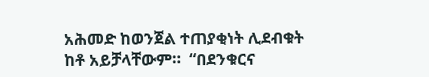አሕመድ ከወንጀል ተጠያቂነት ሊደብቁት ከቶ አይቻላቸውም።  “በደንቁርና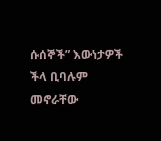ሱሰኞች” እውነታዎች ችላ ቢባሉም  መኖራቸው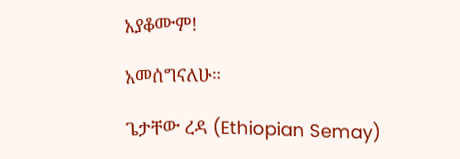አያቆሙም!

አመሰግናለሁ።

ጌታቸው ረዳ (Ethiopian Semay)